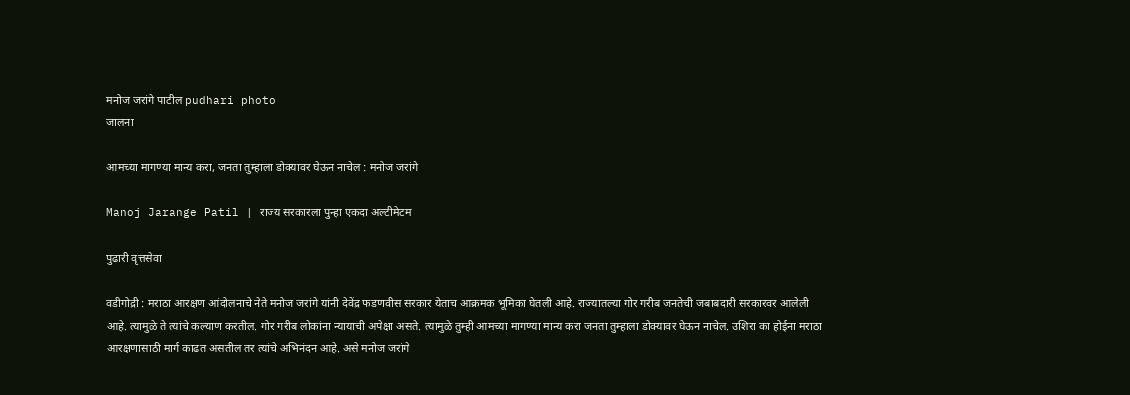मनोज जरांगे पाटील pudhari photo
जालना

आमच्या मागण्या मान्य करा, जनता तुम्हाला डोक्यावर घेऊन नाचेल : मनोज जरांगे

Manoj Jarange Patil | राज्य सरकारला पुन्हा एकदा अल्टीमेटम

पुढारी वृत्तसेवा

वडीगोद्री : मराठा आरक्षण आंदोलनाचे नेते मनोज जरांगे यांनी देवेंद्र फडणवीस सरकार येताच आक्रमक भूमिका घेतली आहे. राज्यातल्या गोर गरीब जनतेची जबाबदारी सरकारवर आलेली आहे. त्यामुळे ते त्यांचे कल्याण करतील. गोर गरीब लोकांना न्यायाची अपेक्षा असते. त्यामुळे तुम्ही आमच्या मागण्या मान्य करा जनता तुम्हाला डोक्यावर घेऊन नाचेल. उशिरा का होईना मराठा आरक्षणासाठी मार्ग काढत असतील तर त्यांचे अभिनंदन आहे. असे मनोज जरांगे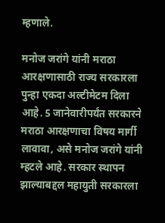म्हणाले.

मनोज जरांगे यांनी मराठा आरक्षणासाठी राज्य सरकारला पुन्हा एकदा अल्टीमेटम दिला आहे. 5 जानेवारीपर्यंत सरकारने मराठा आरक्षणाचा विषय मार्गी लावावा, असे मनोज जरांगे यांनी म्हटले आहे. सरकार स्थापन झाल्याबद्दल महायुती सरकारला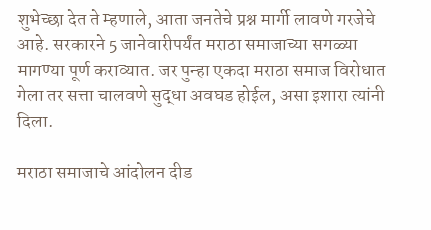शुभेच्छा देत ते म्हणाले, आता जनतेचे प्रश्न मार्गी लावणे गरजेचे आहे. सरकारने 5 जानेवारीपर्यंत मराठा समाजाच्या सगळ्या मागण्या पूर्ण कराव्यात. जर पुन्हा एकदा मराठा समाज विरोधात गेला तर सत्ता चालवणे सुद्धा अवघड होईल, असा इशारा त्यांनी दिला.

मराठा समाजाचे आंदोलन दीड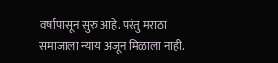वर्षापासून सुरु आहे. परंतु मराठा समाजाला न्याय अजून मिळाला नाही.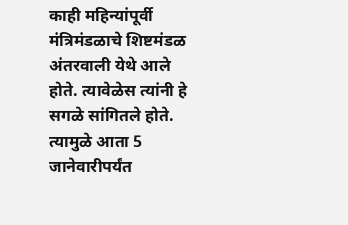काही महिन्यांपूर्वी मंत्रिमंडळाचे शिष्टमंडळ अंतरवाली येथे आले होते. त्यावेळेस त्यांनी हे सगळे सांगितले होते. त्यामुळे आता 5 जानेवारीपर्यंत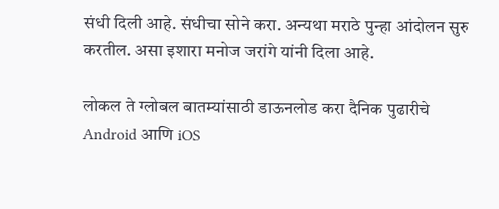संधी दिली आहे. संधीचा सोने करा. अन्यथा मराठे पुन्हा आंदोलन सुरु करतील. असा इशारा मनोज जरांगे यांनी दिला आहे.

लोकल ते ग्लोबल बातम्यांसाठी डाऊनलोड करा दैनिक पुढारीचे Android आणि iOS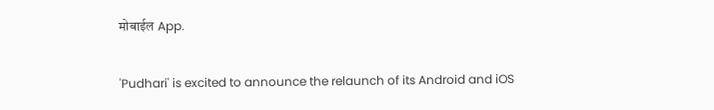मोबाईल App.

'Pudhari' is excited to announce the relaunch of its Android and iOS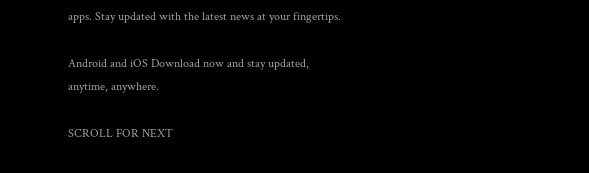apps. Stay updated with the latest news at your fingertips.

Android and iOS Download now and stay updated, anytime, anywhere.

SCROLL FOR NEXT